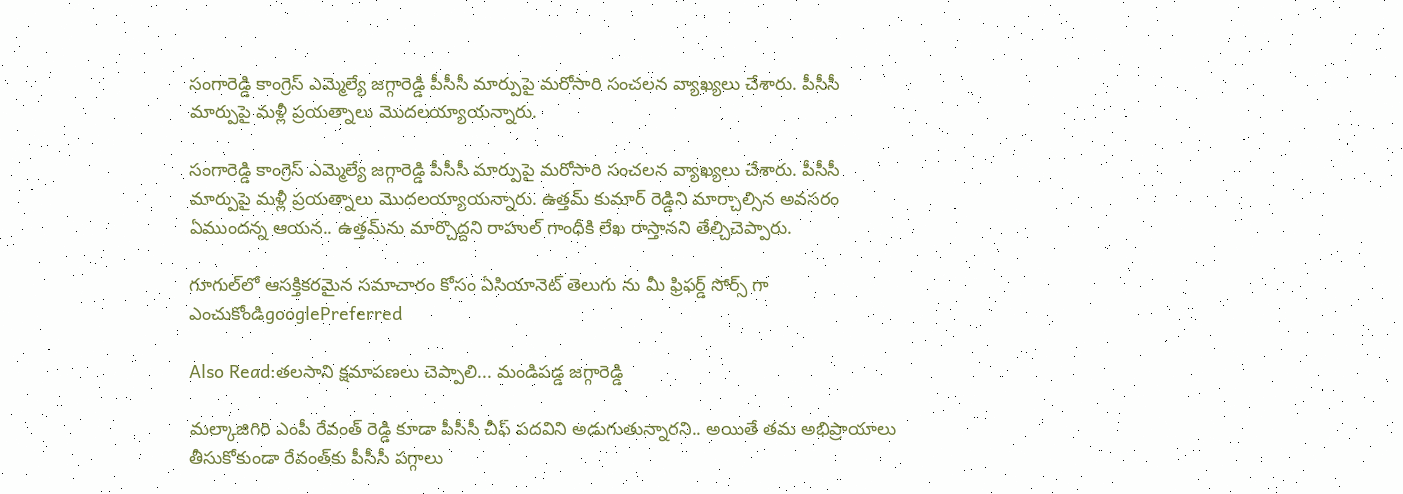సంగారెడ్డి కాంగ్రెస్ ఎమ్మెల్యే జగ్గారెడ్డి పీసీసీ మార్పుపై మరోసారి సంచలన వ్యాఖ్యలు చేశారు. పీసీసీ మార్పుపై మళ్లీ ప్రయత్నాలు మొదలయ్యాయన్నారు.

సంగారెడ్డి కాంగ్రెస్ ఎమ్మెల్యే జగ్గారెడ్డి పీసీసీ మార్పుపై మరోసారి సంచలన వ్యాఖ్యలు చేశారు. పీసీసీ మార్పుపై మళ్లీ ప్రయత్నాలు మొదలయ్యాయన్నారు. ఉత్తమ్ కుమార్ రెడ్డిని మార్చాల్సిన అవసరం ఏముందన్న ఆయన.. ఉత్తమ్‌ను మార్చొద్దని రాహుల్ గాంధీకి లేఖ రాస్తానని తేల్చిచెప్పారు.

గూగుల్‌లో ఆసక్తికరమైన సమాచారం కోసం ఏసియానెట్ తెలుగు ను మీ ఫ్రిఫర్డ్ సోర్స్ గా ఎంచుకోండిgooglePreferred

Also Read:తలసాని క్షమాపణలు చెప్పాలి... మండిపడ్డ జగ్గారెడ్డి

మల్కాజిగిరి ఎంపీ రేవంత్ రెడ్డి కూడా పీసీసీ చీఫ్ పదవిని అడుగుతున్నారని.. అయితే తమ అభిప్రాయాలు తీసుకోకుండా రేవంత్‌కు పీసీసీ పగ్గాలు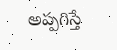అప్పగిస్తే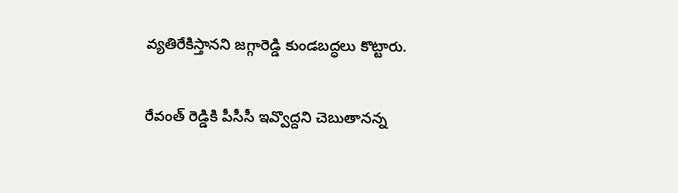వ్యతిరేకిస్తానని జగ్గారెడ్డి కుండబద్ధలు కొట్టారు.

రేవంత్ రెడ్డికి పీసీసీ ఇవ్వొద్దని చెబుతానన్న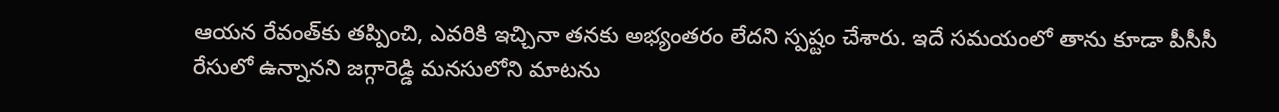ఆయన రేవంత్‌కు తప్పించి, ఎవరికి ఇచ్చినా తనకు అభ్యంతరం లేదని స్పష్టం చేశారు. ఇదే సమయంలో తాను కూడా పీసీసీ రేసులో ఉన్నానని జగ్గారెడ్డి మనసులోని మాటను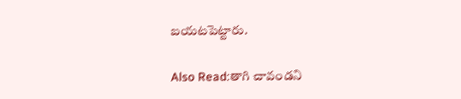బయటపెట్టారు.

Also Read:తాగి చావండని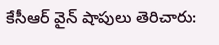కేసీఆర్ వైన్ షాపులు తెరిచారు: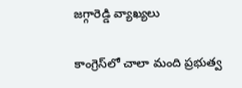జగ్గారెడ్డి వ్యాఖ్యలు

కాంగ్రెస్‌లో చాలా మంది ప్రభుత్వ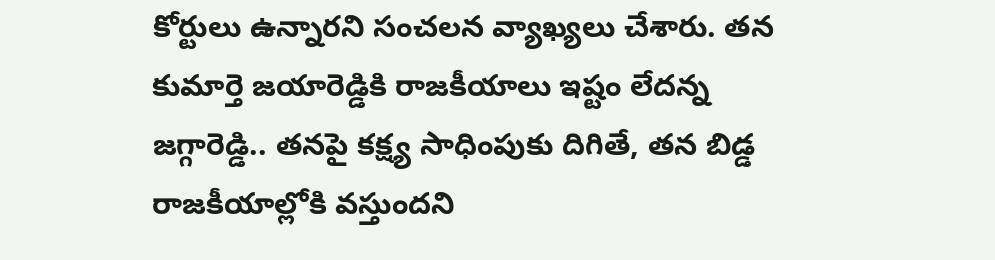కోర్టులు ఉన్నారని సంచలన వ్యాఖ్యలు చేశారు. తన కుమార్తె జయారెడ్డికి రాజకీయాలు ఇష్టం లేదన్న జగ్గారెడ్డి.. తనపై కక్ష్య సాధింపుకు దిగితే, తన బిడ్డ రాజకీయాల్లోకి వస్తుందని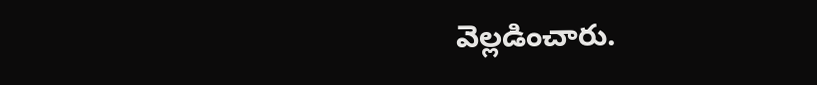వెల్లడించారు.